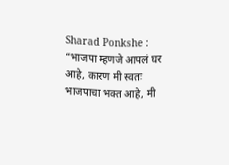Sharad Ponkshe : “भाजपा म्हणजे आपलं घर आहे, कारण मी स्वतः भाजपाचा भक्त आहे, मी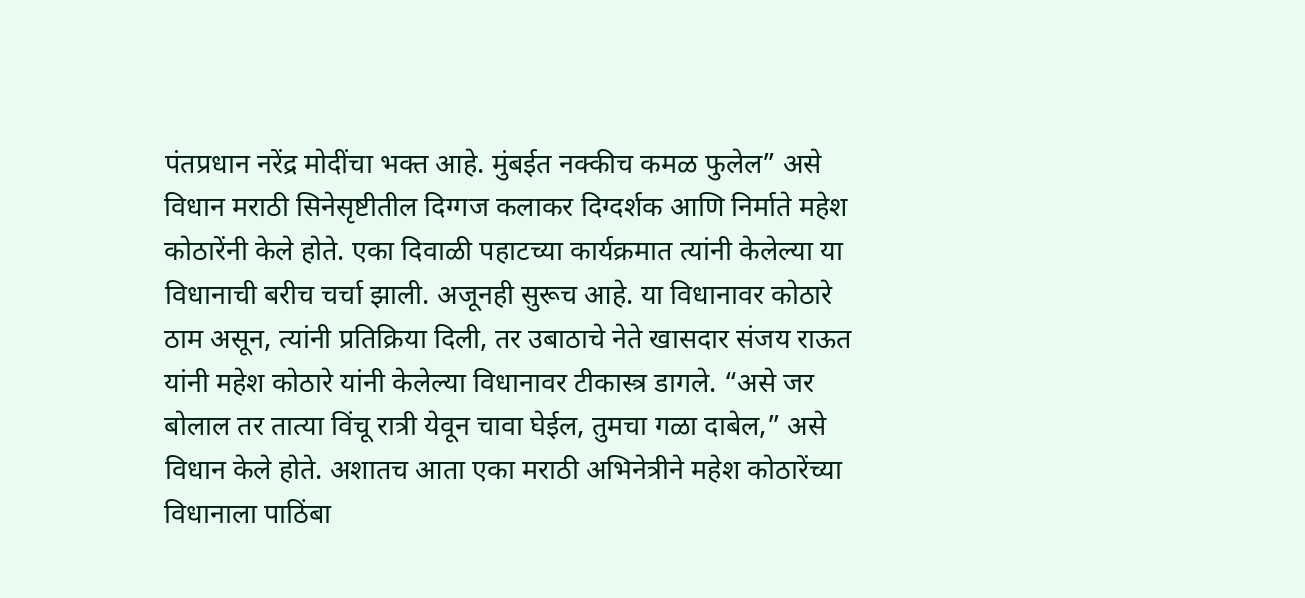पंतप्रधान नरेंद्र मोदींचा भक्त आहे. मुंबईत नक्कीच कमळ फुलेल” असे विधान मराठी सिनेसृष्टीतील दिग्गज कलाकर दिग्दर्शक आणि निर्माते महेश कोठारेंनी केले होते. एका दिवाळी पहाटच्या कार्यक्रमात त्यांनी केलेल्या या विधानाची बरीच चर्चा झाली. अजूनही सुरूच आहे. या विधानावर कोठारे ठाम असून, त्यांनी प्रतिक्रिया दिली, तर उबाठाचे नेते खासदार संजय राऊत यांनी महेश कोठारे यांनी केलेल्या विधानावर टीकास्त्र डागले. “असे जर बोलाल तर तात्या विंचू रात्री येवून चावा घेईल, तुमचा गळा दाबेल,” असे विधान केले होते. अशातच आता एका मराठी अभिनेत्रीने महेश कोठारेंच्या विधानाला पाठिंबा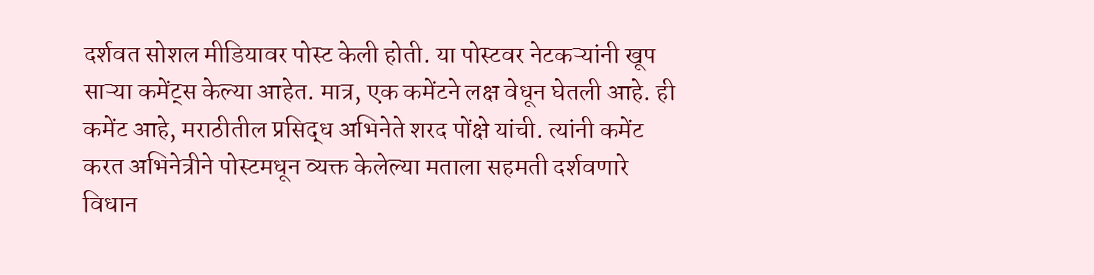दर्शवत सोशल मीडियावर पोस्ट केली होती. या पोस्टवर नेटकऱ्यांनी खूप साऱ्या कमेंट्स केल्या आहेत. मात्र, एक कमेंटने लक्ष वेधून घेतली आहे. ही कमेंट आहे, मराठीतील प्रसिद्ध अभिनेते शरद पोंक्षे यांची. त्यांनी कमेंट करत अभिनेत्रीने पोस्टमधून व्यक्त केलेल्या मताला सहमती दर्शवणारे विधान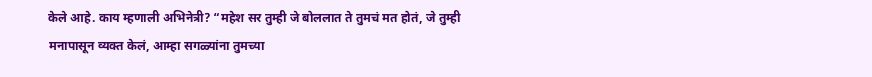केले आहे. काय म्हणाली अभिनेत्री? “महेश सर तुम्ही जे बोललात ते तुमचं मत होतं, जे तुम्ही मनापासून व्यक्त केलं, आम्हा सगळ्यांना तुमच्या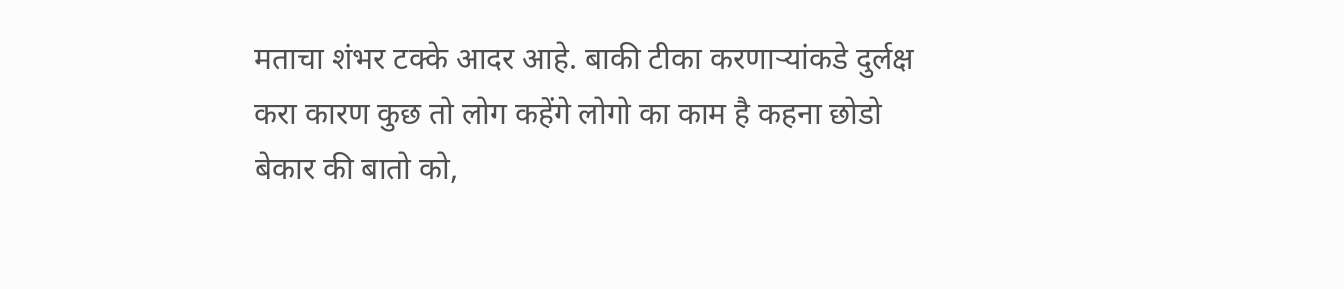मताचा शंभर टक्के आदर आहे. बाकी टीका करणाऱ्यांकडे दुर्लक्ष करा कारण कुछ तो लोग कहेंगे लोगो का काम है कहना छोडो बेकार की बातो को,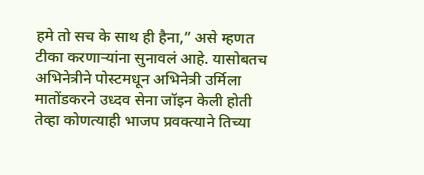हमे तो सच के साथ ही हैना,” असे म्हणत टीका करणाऱ्यांना सुनावलं आहे. यासोबतच अभिनेत्रीने पोस्टमधून अभिनेत्री उर्मिला मातोंडकरने उध्दव सेना जॉइन केली होती तेव्हा कोणत्याही भाजप प्रवक्त्याने तिच्या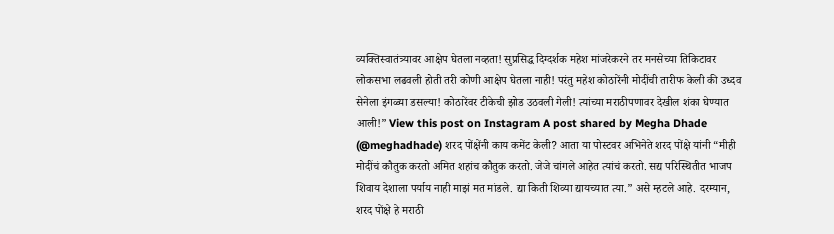व्यक्तिस्वातंत्र्यावर आक्षेप घेतला नव्हता! सुप्रसिद्ध दिग्दर्शक महेश मांजरेकरने तर मनसेच्या तिकिटावर लोकसभा लढवली होती तरी कोणी आक्षेप घेतला नाही! परंतु महेश कोठारेंनी मोदींची तारीफ केली की उध्दव सेनेला इंगळ्या डसल्या! कोठारेंवर टीकेची झोड उठवली गेली! त्यांच्या मराठीपणावर देखील शंका घेण्यात आली!” View this post on Instagram A post shared by Megha Dhade (@meghadhade) शरद पोंक्षेंनी काय कमेंट केली? आता या पोस्टवर अभिनेते शरद पोंक्षे यांनी “मीही मोदींचं कौतुक करतो अमित शहांच कौतुक करतो. जेजे चांगले आहेत त्यांचं करतो. सद्य परिस्थितीत भाजप शिवाय देशाला पर्याय नाही माझं मत मांडले. द्या किती शिव्या द्यायच्यात त्या.” असे म्हटले आहे. दरम्यान, शरद पोंक्षे हे मराठी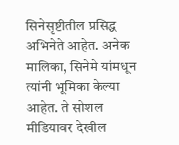सिनेसृष्टीतील प्रसिद्ध अभिनेते आहेत. अनेक मालिका, सिनेमे यांमधून त्यांनी भूमिका केल्या आहेत. ते सोशल मीडियावर देखील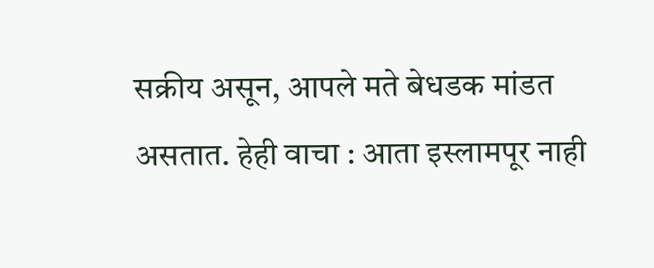सक्रीय असून, आपले मते बेधडक मांडत असतात. हेही वाचा : आता इस्लामपूर नाही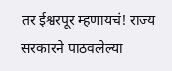तर ईश्वरपूर म्हणायचं! राज्य सरकारने पाठवलेल्या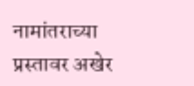नामांतराच्या प्रस्तावर अखेर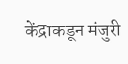केंद्राकडून मंजुरी